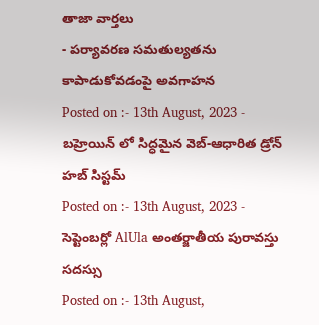తాజా వార్తలు
- పర్యావరణ సమతుల్యతను కాపాడుకోవడంపై అవగాహన
Posted on :- 13th August, 2023 - బహ్రెయిన్ లో సిద్ధమైన వెబ్-ఆధారిత డ్రోన్ హబ్ సిస్టమ్
Posted on :- 13th August, 2023 - సెప్టెంబర్లో AlUla అంతర్జాతీయ పురావస్తు సదస్సు
Posted on :- 13th August,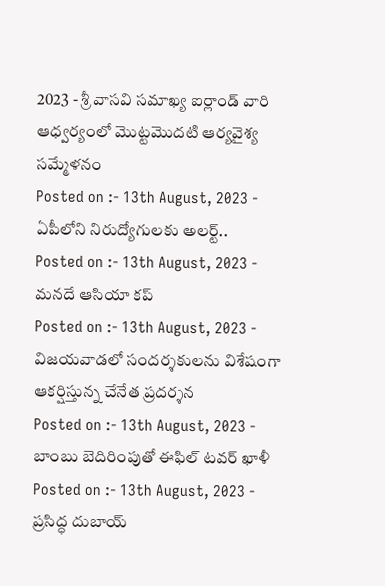2023 - శ్రీ వాసవి సమాఖ్య ఐర్లాండ్ వారి ఆధ్వర్యంలో మొట్టమొదటి ఆర్యవైశ్య సమ్మేళనం
Posted on :- 13th August, 2023 - ఏపీలోని నిరుద్యోగులకు అలర్ట్..
Posted on :- 13th August, 2023 - మనదే ఆసియా కప్
Posted on :- 13th August, 2023 - విజయవాడలో సందర్శకులను విశేషంగా ఆకర్షిస్తున్న చేనేత ప్రదర్శన
Posted on :- 13th August, 2023 - బాంబు బెదిరింపుతో ఈఫిల్ టవర్ ఖాళీ
Posted on :- 13th August, 2023 - ప్రసిద్ధ దుబాయ్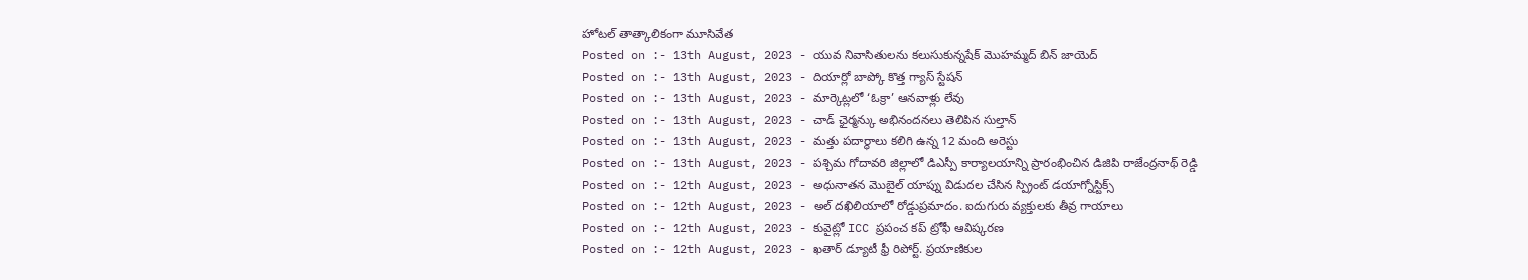హోటల్ తాత్కాలికంగా మూసివేత
Posted on :- 13th August, 2023 - యువ నివాసితులను కలుసుకున్నషేక్ మొహమ్మద్ బిన్ జాయెద్
Posted on :- 13th August, 2023 - దియార్లో బాప్కో కొత్త గ్యాస్ స్టేషన్
Posted on :- 13th August, 2023 - మార్కెట్లలో ‘ఓక్రా’ ఆనవాళ్లు లేవు
Posted on :- 13th August, 2023 - చాడ్ ఛైర్మన్కు అభినందనలు తెలిపిన సుల్తాన్
Posted on :- 13th August, 2023 - మత్తు పదార్థాలు కలిగి ఉన్న 12 మంది అరెస్టు
Posted on :- 13th August, 2023 - పశ్చిమ గోదావరి జిల్లాలో డిఎస్పీ కార్యాలయాన్ని ప్రారంభించిన డిజిపి రాజేంద్రనాథ్ రెడ్డి
Posted on :- 12th August, 2023 - అధునాతన మొబైల్ యాప్ను విడుదల చేసిన స్ప్రింట్ డయాగ్నోస్టిక్స్
Posted on :- 12th August, 2023 - అల్ దఖిలియాలో రోడ్డుప్రమాదం. ఐదుగురు వ్యక్తులకు తీవ్ర గాయాలు
Posted on :- 12th August, 2023 - కువైట్లో ICC ప్రపంచ కప్ ట్రోఫీ ఆవిష్కరణ
Posted on :- 12th August, 2023 - ఖతార్ డ్యూటీ ఫ్రీ రిపోర్ట్. ప్రయాణికుల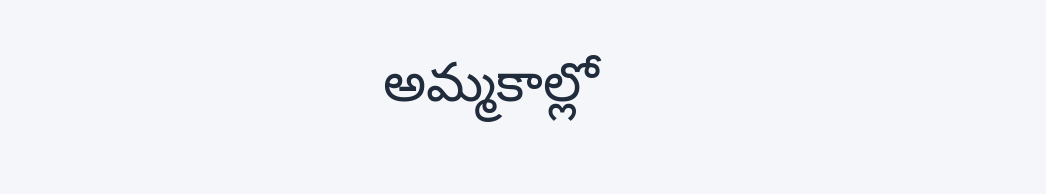అమ్మకాల్లో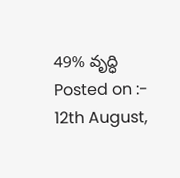49% వృద్ధి
Posted on :- 12th August,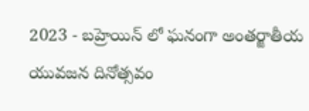2023 - బహ్రెయిన్ లో ఘనంగా అంతర్జాతీయ యువజన దినోత్సవం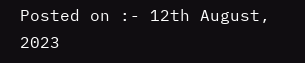Posted on :- 12th August, 2023